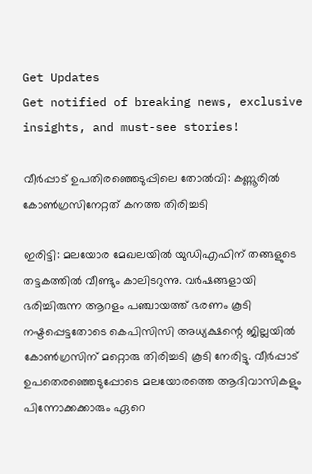Get Updates
Get notified of breaking news, exclusive insights, and must-see stories!

വീര്‍പ്പാട് ഉപതിരഞ്ഞെടുപ്പിലെ തോല്‍വി: കണ്ണൂരില്‍ കോണ്‍ഗ്രസിനേറ്റത് കനത്ത തിരിച്ചടി

ഇരിട്ടി: മലയോര മേഖലയില്‍ യുഡിഎഫിന് തങ്ങളുടെ തട്ടകത്തില്‍ വീണ്ടും കാലിടറുന്നു. വര്‍ഷങ്ങളായി ഭരിച്ചിരുന്ന ആറളം പഞ്ചായത്ത് ഭരണം കൂടി നഷ്ടപ്പെട്ടതോടെ കെപിസിസി അധ്യക്ഷന്റെ ജില്ലയില്‍ കോണ്‍ഗ്രസിന് മറ്റൊരു തിരിച്ചടി കൂടി നേരിട്ടു. വീര്‍പ്പാട് ഉപതെരഞ്ഞെടുപ്പോടെ മലയോരത്തെ ആദിവാസികളും പിന്നോക്കക്കാരും ഏറെ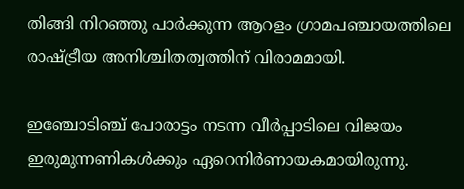തിങ്ങി നിറഞ്ഞു പാര്‍ക്കുന്ന ആറളം ഗ്രാമപഞ്ചായത്തിലെ രാഷ്ട്രീയ അനിശ്ചിതത്വത്തിന് വിരാമമായി.

ഇഞ്ചോടിഞ്ച് പോരാട്ടം നടന്ന വീര്‍പ്പാടിലെ വിജയം ഇരുമുന്നണികള്‍ക്കും ഏറെനിര്‍ണായകമായിരുന്നു.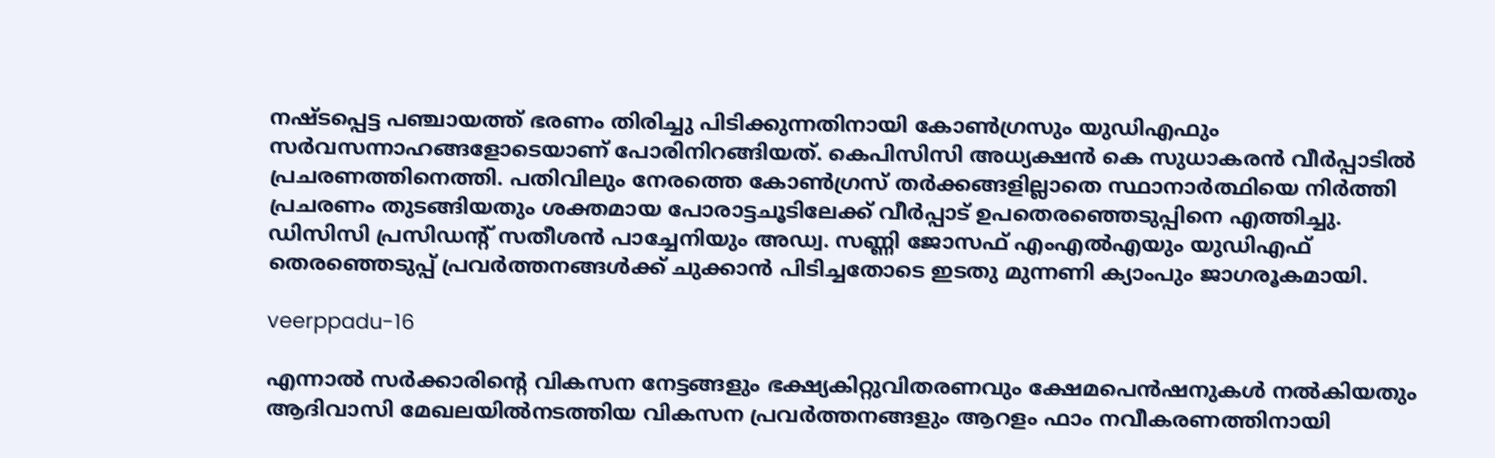നഷ്ടപ്പെട്ട പഞ്ചായത്ത് ഭരണം തിരിച്ചു പിടിക്കുന്നതിനായി കോണ്‍ഗ്രസും യുഡിഎഫും സര്‍വസന്നാഹങ്ങളോടെയാണ് പോരിനിറങ്ങിയത്. കെപിസിസി അധ്യക്ഷന്‍ കെ സുധാകരന്‍ വീര്‍പ്പാടില്‍ പ്രചരണത്തിനെത്തി. പതിവിലും നേരത്തെ കോണ്‍ഗ്രസ് തര്‍ക്കങ്ങളില്ലാതെ സ്ഥാനാര്‍ത്ഥിയെ നിര്‍ത്തി പ്രചരണം തുടങ്ങിയതും ശക്തമായ പോരാട്ടചൂടിലേക്ക് വീര്‍പ്പാട് ഉപതെരഞ്ഞെടുപ്പിനെ എത്തിച്ചു. ഡിസിസി പ്രസിഡന്റ് സതീശന്‍ പാച്ചേനിയും അഡ്വ. സണ്ണി ജോസഫ് എംഎല്‍എയും യുഡിഎഫ് തെരഞ്ഞെടുപ്പ് പ്രവര്‍ത്തനങ്ങള്‍ക്ക് ചുക്കാന്‍ പിടിച്ചതോടെ ഇടതു മുന്നണി ക്യാംപും ജാഗരൂകമായി.

veerppadu-16

എന്നാല്‍ സര്‍ക്കാരിന്റെ വികസന നേട്ടങ്ങളും ഭക്ഷ്യകിറ്റുവിതരണവും ക്ഷേമപെന്‍ഷനുകള്‍ നല്‍കിയതും ആദിവാസി മേഖലയില്‍നടത്തിയ വികസന പ്രവര്‍ത്തനങ്ങളും ആറളം ഫാം നവീകരണത്തിനായി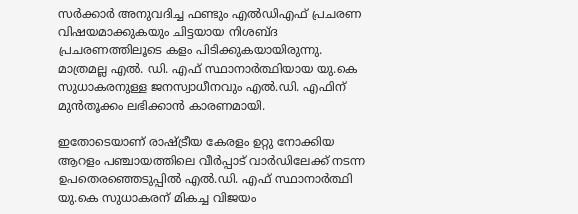സര്‍ക്കാര്‍ അനുവദിച്ച ഫണ്ടും എല്‍ഡിഎഫ് പ്രചരണ വിഷയമാക്കുകയും ചിട്ടയായ നിശബ്ദ പ്രചരണത്തിലൂടെ കളം പിടിക്കുകയായിരുന്നു. മാത്രമല്ല എല്‍. ഡി. എഫ് സ്ഥാനാര്‍ത്ഥിയായ യു.കെ സുധാകരനുള്ള ജനസ്വാധീനവും എല്‍.ഡി. എഫിന് മുന്‍തൂക്കം ലഭിക്കാന്‍ കാരണമായി.

ഇതോടെയാണ് രാഷ്ട്രീയ കേരളം ഉറ്റു നോക്കിയ ആറളം പഞ്ചായത്തിലെ വീര്‍പ്പാട് വാര്‍ഡിലേക്ക് നടന്ന ഉപതെരഞ്ഞെടുപ്പില്‍ എല്‍.ഡി. എഫ് സ്ഥാനാര്‍ത്ഥി യു.കെ സുധാകരന് മികച്ച വിജയം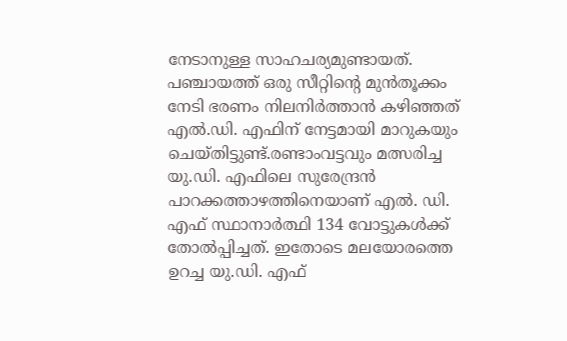നേടാനുള്ള സാഹചര്യമുണ്ടായത്. പഞ്ചായത്ത് ഒരു സീറ്റിന്റെ മുന്‍തൂക്കം നേടി ഭരണം നിലനിര്‍ത്താന്‍ കഴിഞ്ഞത് എല്‍.ഡി. എഫിന് നേട്ടമായി മാറുകയും ചെയ്തിട്ടുണ്ട്.രണ്ടാംവട്ടവും മത്സരിച്ച യു.ഡി. എഫിലെ സുരേന്ദ്രന്‍ പാറക്കത്താഴത്തിനെയാണ് എല്‍. ഡി. എഫ് സ്ഥാനാര്‍ത്ഥി 134 വോട്ടുകള്‍ക്ക് തോല്‍പ്പിച്ചത്. ഇതോടെ മലയോരത്തെ ഉറച്ച യു.ഡി. എഫ്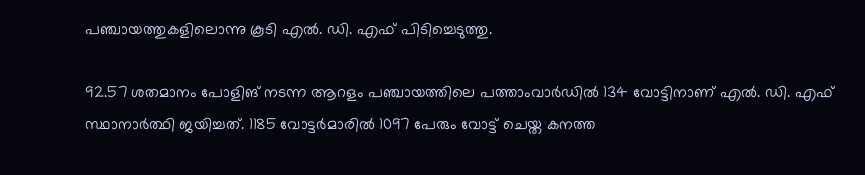പഞ്ചായത്തുകളിലൊന്നു കൂടി എല്‍. ഡി. എഫ് പിടിച്ചെടുത്തു.

92.57 ശതമാനം പോളിങ് നടന്ന ആറളം പഞ്ചായത്തിലെ പത്താംവാര്‍ഡില്‍ 134 വോട്ടിനാണ് എല്‍. ഡി. എഫ് സ്ഥാനാര്‍ത്ഥി ജയിച്ചത്. 1185 വോട്ടര്‍മാരില്‍ 1097 പേരും വോട്ട് ചെയ്ത കനത്ത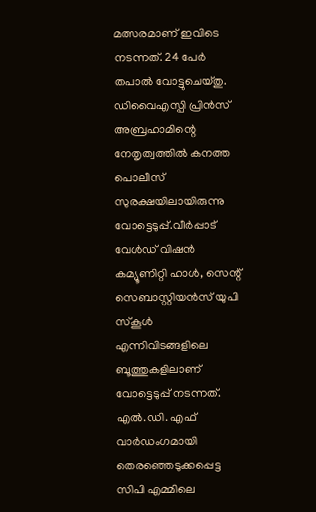മത്സരമാണ് ഇവിടെ നടന്നത്. 24 പേര്‍ തപാല്‍ വോട്ടുചെയ്തു. ഡിവൈഎസ്പി പ്രിന്‍സ് അബ്രഹാമിന്റെ നേതൃത്വത്തില്‍ കനത്ത പൊലീസ് സുരക്ഷയിലായിരുന്നു വോട്ടെടുപ്പ്.വീര്‍പ്പാട് വേള്‍ഡ് വിഷന്‍ കമ്യൂണിറ്റി ഹാള്‍, സെന്റ് സെബാസ്റ്റിയന്‍സ് യുപി സ്‌കൂള്‍ എന്നിവിടങ്ങളിലെ ബൂത്തുകളിലാണ് വോട്ടെടുപ്പ് നടന്നത്. എല്‍.ഡി. എഫ് വാര്‍ഡംഗമായി തെരഞ്ഞെടുക്കപ്പെട്ട സിപി എമ്മിലെ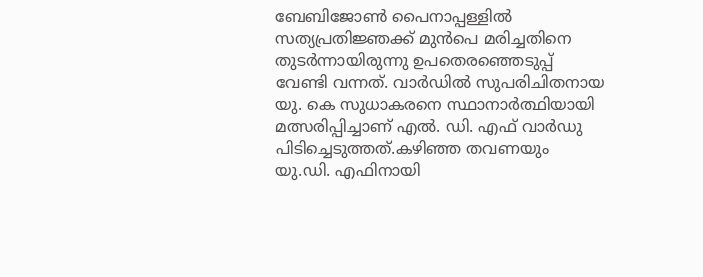ബേബിജോണ്‍ പൈനാപ്പള്ളില്‍ സത്യപ്രതിജ്ഞക്ക് മുന്‍പെ മരിച്ചതിനെ തുടര്‍ന്നായിരുന്നു ഉപതെരഞ്ഞെടുപ്പ് വേണ്ടി വന്നത്. വാര്‍ഡില്‍ സുപരിചിതനായ യു. കെ സുധാകരനെ സ്ഥാനാര്‍ത്ഥിയായി മത്സരിപ്പിച്ചാണ് എല്‍. ഡി. എഫ് വാര്‍ഡു പിടിച്ചെടുത്തത്.കഴിഞ്ഞ തവണയും യു.ഡി. എഫിനായി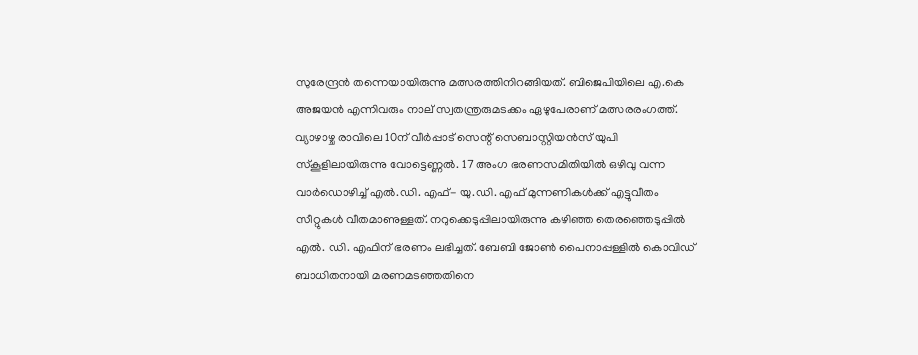സുരേന്ദ്രന്‍ തന്നെയായിരുന്നു മത്സരത്തിനിറങ്ങിയത്. ബിജെപിയിലെ എ.കെ അജയന്‍ എന്നിവരും നാല് സ്വതന്ത്രരുമടക്കം ഏഴുപേരാണ് മത്സരരംഗത്ത്. വ്യാഴാഴ്ച രാവിലെ 10ന് വീര്‍പ്പാട് സെന്റ് സെബാസ്റ്റിയന്‍സ് യുപി സ്‌കൂളിലായിരുന്നു വോട്ടെണ്ണല്‍. 17 അംഗ ഭരണസമിതിയില്‍ ഒഴിവു വന്ന വാര്‍ഡൊഴിച്ച് എല്‍.ഡി. എഫ്- യു.ഡി. എഫ് മുന്നണികള്‍ക്ക് എട്ടുവീതം സീറ്റുകള്‍ വീതമാണുള്ളത്. നറുക്കെടുപ്പിലായിരുന്നു കഴിഞ്ഞ തെരഞ്ഞെടുപ്പില്‍ എല്‍. ഡി. എഫിന് ഭരണം ലഭിച്ചത്. ബേബി ജോണ്‍ പൈനാപ്പള്ളില്‍ കൊവിഡ് ബാധിതനായി മരണമടഞ്ഞതിനെ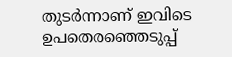തുടര്‍ന്നാണ് ഇവിടെ ഉപതെരഞ്ഞെടുപ്പ്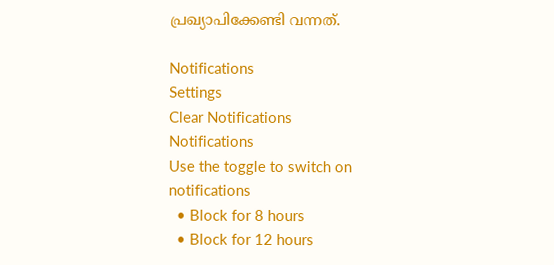പ്രഖ്യാപിക്കേണ്ടി വന്നത്.

Notifications
Settings
Clear Notifications
Notifications
Use the toggle to switch on notifications
  • Block for 8 hours
  • Block for 12 hours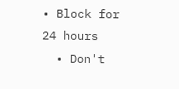• Block for 24 hours
  • Don't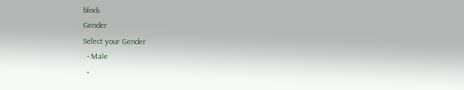block
Gender
Select your Gender
  • Male
  •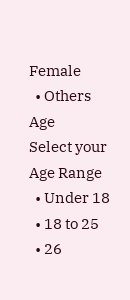Female
  • Others
Age
Select your Age Range
  • Under 18
  • 18 to 25
  • 26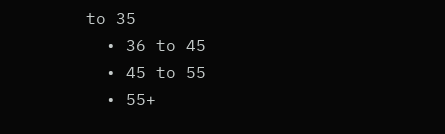to 35
  • 36 to 45
  • 45 to 55
  • 55+